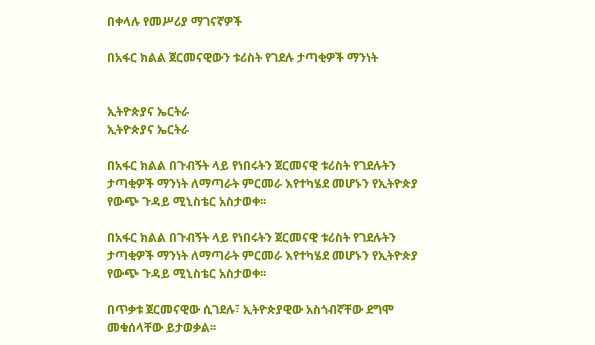በቀላሉ የመሥሪያ ማገናኛዎች

በአፋር ክልል ጀርመናዊውን ቱሪስት የገደሉ ታጣቂዎች ማንነት


ኢትዮጵያና ኤርትራ
ኢትዮጵያና ኤርትራ

በአፋር ክልል በጉብኝት ላይ የነበሩትን ጀርመናዊ ቱሪስት የገደሉትን ታጣቂዎች ማንነት ለማጣራት ምርመራ እየተካሄደ መሆኑን የኢትዮጵያ የውጭ ጉዳይ ሚኒስቴር አስታወቀ፡፡

በአፋር ክልል በጉብኝት ላይ የነበሩትን ጀርመናዊ ቱሪስት የገደሉትን ታጣቂዎች ማንነት ለማጣራት ምርመራ እየተካሄደ መሆኑን የኢትዮጵያ የውጭ ጉዳይ ሚኒስቴር አስታወቀ፡፡

በጥቃቱ ጀርመናዊው ሲገደሉ፣ ኢትዮጵያዊው አስጎብኛቸው ደግሞ መቁሰላቸው ይታወቃል፡፡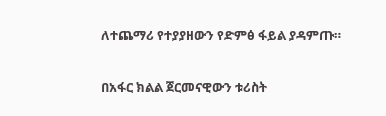ለተጨማሪ የተያያዘውን የድምፅ ፋይል ያዳምጡ።

በአፋር ክልል ጀርመናዊውን ቱሪስት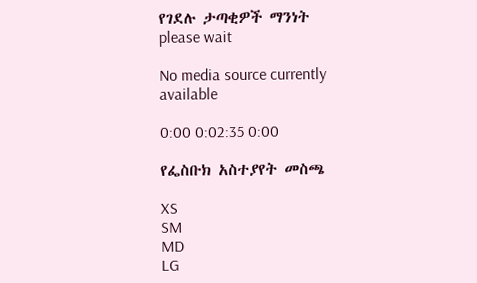የገደሉ ታጣቂዎች ማንነት
please wait

No media source currently available

0:00 0:02:35 0:00

የፌስቡክ አስተያየት መስጫ

XS
SM
MD
LG